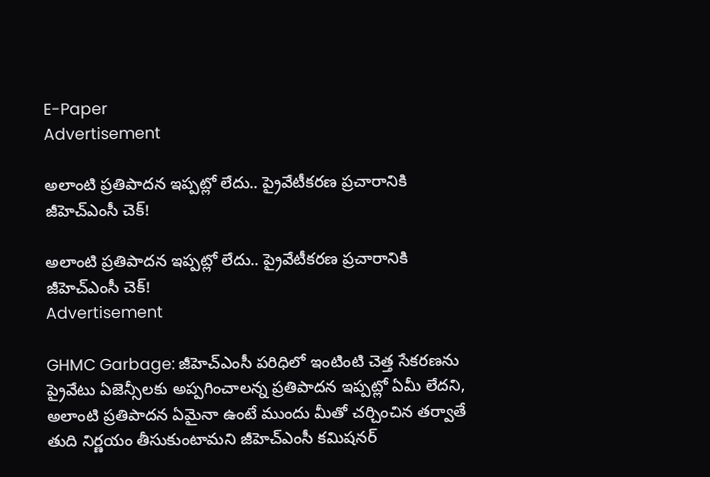E-Paper
Advertisement

అలాంటి ప్రతిపాదన ఇప్పట్లో లేదు.. ప్రైవేటీకరణ ప్రచారానికి జీహెచ్ఎంసీ చెక్!

అలాంటి ప్రతిపాదన ఇప్పట్లో లేదు.. ప్రైవేటీకరణ ప్రచారానికి జీహెచ్ఎంసీ చెక్!
Advertisement

GHMC Garbage: జీహెచ్ఎంసీ పరిధిలో ఇంటింటి చెత్త సేకరణను ప్రైవేటు ఏజెన్సీలకు అప్పగించాలన్న ప్రతిపాదన ఇప్పట్లో ఏమీ లేదని, అలాంటి ప్రతిపాదన ఏమైనా ఉంటే ముందు మీతో చర్చించిన తర్వాతే తుది నిర్ణయం తీసుకుంటామని జీహెచ్ఎంసీ కమిషనర్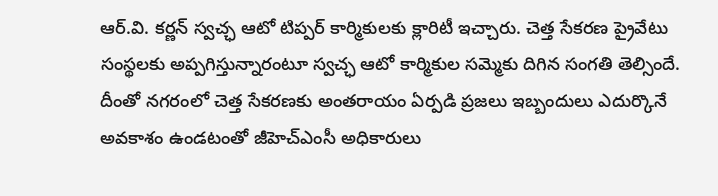ఆర్.వి. కర్ణన్ స్వచ్ఛ ఆటో టిప్పర్ కార్మికులకు క్లారిటీ ఇచ్చారు. చెత్త సేకరణ ప్రైవేటు సంస్థలకు అప్పగిస్తున్నారంటూ స్వచ్ఛ ఆటో కార్మికుల సమ్మెకు దిగిన సంగతి తెల్సిందే. దీంతో నగరంలో చెత్త సేకరణకు అంతరాయం ఏర్పడి ప్రజలు ఇబ్బందులు ఎదుర్కొనే అవకాశం ఉండటంతో జీహెచ్‌ఎంసీ అధికారులు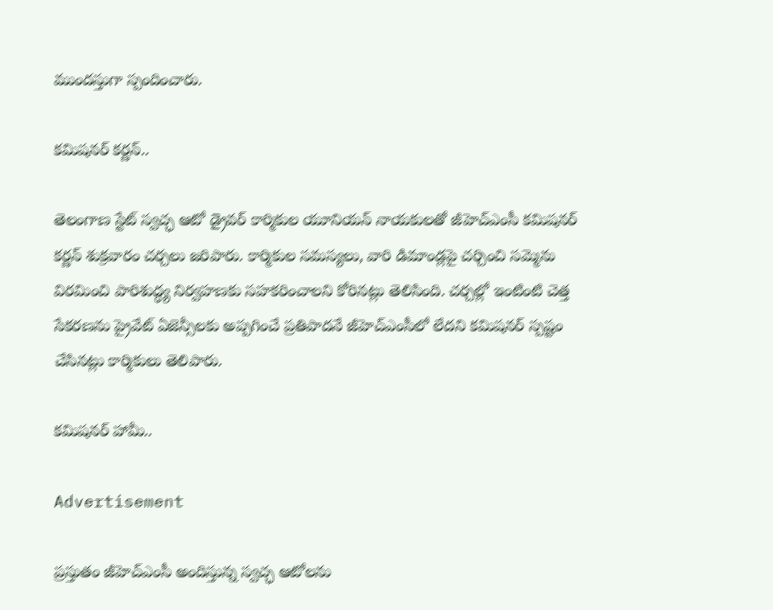ముందస్తుగా స్పందించారు.

కమిషనర్ కర్ణన్..

తెలంగాణ స్టేట్ స్వచ్ఛ ఆటో డ్రైవర్ కార్మికుల యూనియన్ నాయకులతో జీహెచ్‌ఎంసీ కమిషనర్ కర్ణన్ శుక్రవారం చర్చలు జరిపారు. కార్మికుల సమస్యలు, వారి డిమాండ్లపై చర్చించి సమ్మెను విరమించి పారిశుద్ధ్య నిర్వహణకు సహకరించాలని కోరినట్లు తెలిసింది. చర్చల్లో ఇంటింటి చెత్త సేకరణను ప్రైవేట్ ఏజెన్సీలకు అప్పగించే ప్రతిపాదనే జీహెచ్‌ఎంసీలో లేదని కమిషనర్ స్పష్టం చేసినట్లు కార్మికులు తెలిపారు.

కమిషనర్ హామీ..

Advertisement

ప్రస్తుతం జీహెచ్‌ఎంసీ అందిస్తున్న స్వచ్ఛ ఆటోలను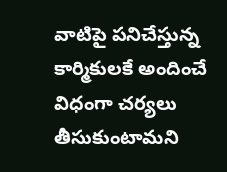వాటిపై పనిచేస్తున్న కార్మికులకే అందించే విధంగా చర్యలు తీసుకుంటామని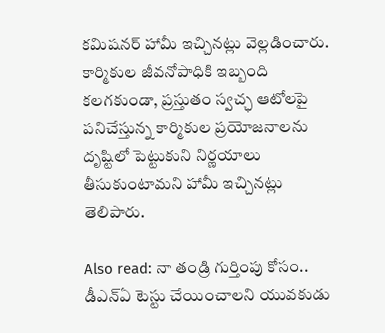కమిషనర్ హామీ ఇచ్చినట్లు వెల్లడించారు. కార్మికుల జీవనోపాధికి ఇబ్బంది కలగకుండా, ప్రస్తుతం స్వచ్ఛ ఆటోలపై పనిచేస్తున్న కార్మికుల ప్రయోజనాలను దృష్టిలో పెట్టుకుని నిర్ణయాలు తీసుకుంటామని హామీ ఇచ్చినట్లు తెలిపారు.

Also read: నా తండ్రి గుర్తింపు కోసం.. డీఎన్‌ఏ టెస్టు చేయించాలని యువకుడు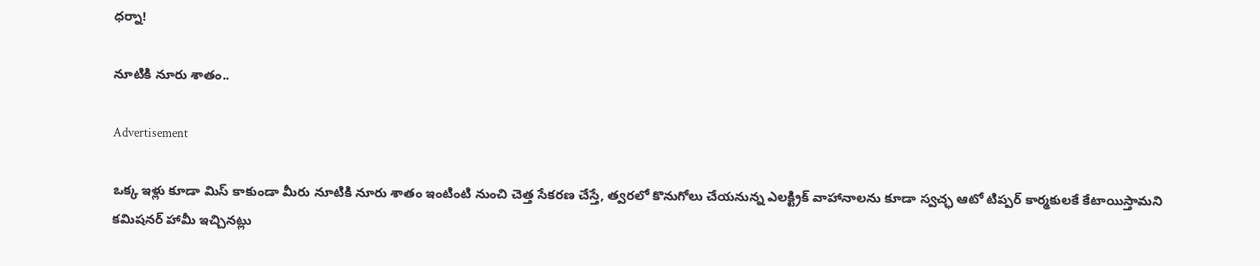ధర్నా!

నూటికి నూరు శాతం..

Advertisement

ఒక్క ఇళ్లు కూడా మిస్ కాకుండా మీరు నూటికి నూరు శాతం ఇంటింటి నుంచి చెత్త సేకరణ చేస్తే, త్వరలో కొనుగోలు చేయనున్న ఎలక్ట్రిక్ వాహానాలను కూడా స్వచ్ఛ ఆటో టిప్పర్ కార్మకులకే కేటాయిస్తామని కమిషనర్ హామీ ఇచ్చినట్లు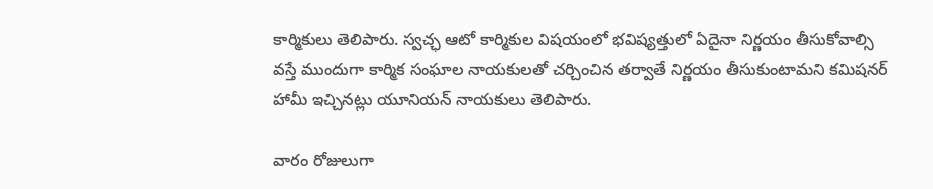కార్మికులు తెలిపారు. స్వచ్ఛ ఆటో కార్మికుల విషయంలో భవిష్యత్తులో ఏదైనా నిర్ణయం తీసుకోవాల్సి వస్తే ముందుగా కార్మిక సంఘాల నాయకులతో చర్చించిన తర్వాతే నిర్ణయం తీసుకుంటామని కమిషనర్ హామీ ఇచ్చినట్లు యూనియన్ నాయకులు తెలిపారు.

వారం రోజులుగా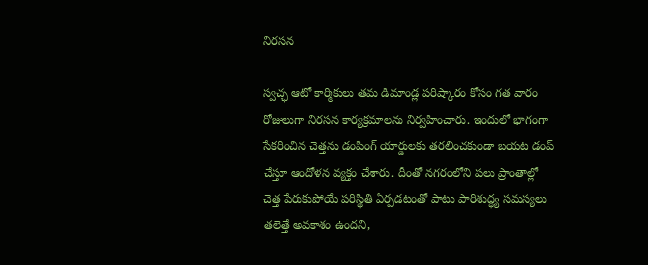నిరసన

స్వచ్ఛ ఆటో కార్మికులు తమ డిమాండ్ల పరిష్కారం కోసం గత వారం రోజులుగా నిరసన కార్యక్రమాలను నిర్వహించారు. ఇందులో భాగంగా సేకరించిన చెత్తను డంపింగ్ యార్డులకు తరలించకుండా బయట డంప్ చేస్తూ ఆందోళన వ్యక్తం చేశారు. దీంతో నగరంలోని పలు ప్రాంతాల్లో చెత్త పేరుకుపోయే పరిస్థితి ఏర్పడటంతో పాటు పారిశుద్ధ్య సమస్యలు తలెత్తే అవకాశం ఉందని,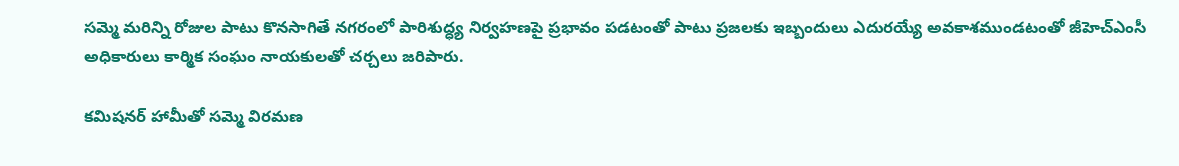సమ్మె మరిన్ని రోజుల పాటు కొనసాగితే నగరంలో పారిశుద్ధ్య నిర్వహణపై ప్రభావం పడటంతో పాటు ప్రజలకు ఇబ్బందులు ఎదురయ్యే అవకాశముండటంతో జీహెచ్‌ఎంసీ అధికారులు కార్మిక సంఘం నాయకులతో చర్చలు జరిపారు.

కమిషనర్‌ హామీతో సమ్మె విరమణ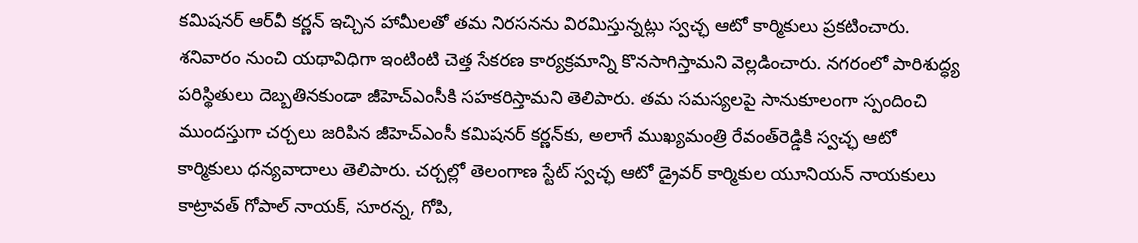కమిషనర్ ఆర్‌వీ కర్ణన్ ఇచ్చిన హామీలతో తమ నిరసనను విరమిస్తున్నట్లు స్వచ్ఛ ఆటో కార్మికులు ప్రకటించారు. శనివారం నుంచి యథావిధిగా ఇంటింటి చెత్త సేకరణ కార్యక్రమాన్ని కొనసాగిస్తామని వెల్లడించారు. నగరంలో పారిశుద్ధ్య పరిస్థితులు దెబ్బతినకుండా జీహెచ్‌ఎంసీకి సహకరిస్తామని తెలిపారు. తమ సమస్యలపై సానుకూలంగా స్పందించి ముందస్తుగా చర్చలు జరిపిన జీహెచ్‌ఎంసీ కమిషనర్ కర్ణన్‌కు, అలాగే ముఖ్యమంత్రి రేవంత్‌రెడ్డికి స్వచ్ఛ ఆటో కార్మికులు ధన్యవాదాలు తెలిపారు. చర్చల్లో తెలంగాణ స్టేట్ స్వచ్ఛ ఆటో డ్రైవర్ కార్మికుల యూనియన్ నాయకులు కాట్రావత్ గోపాల్ నాయక్, సూరన్న, గోపి,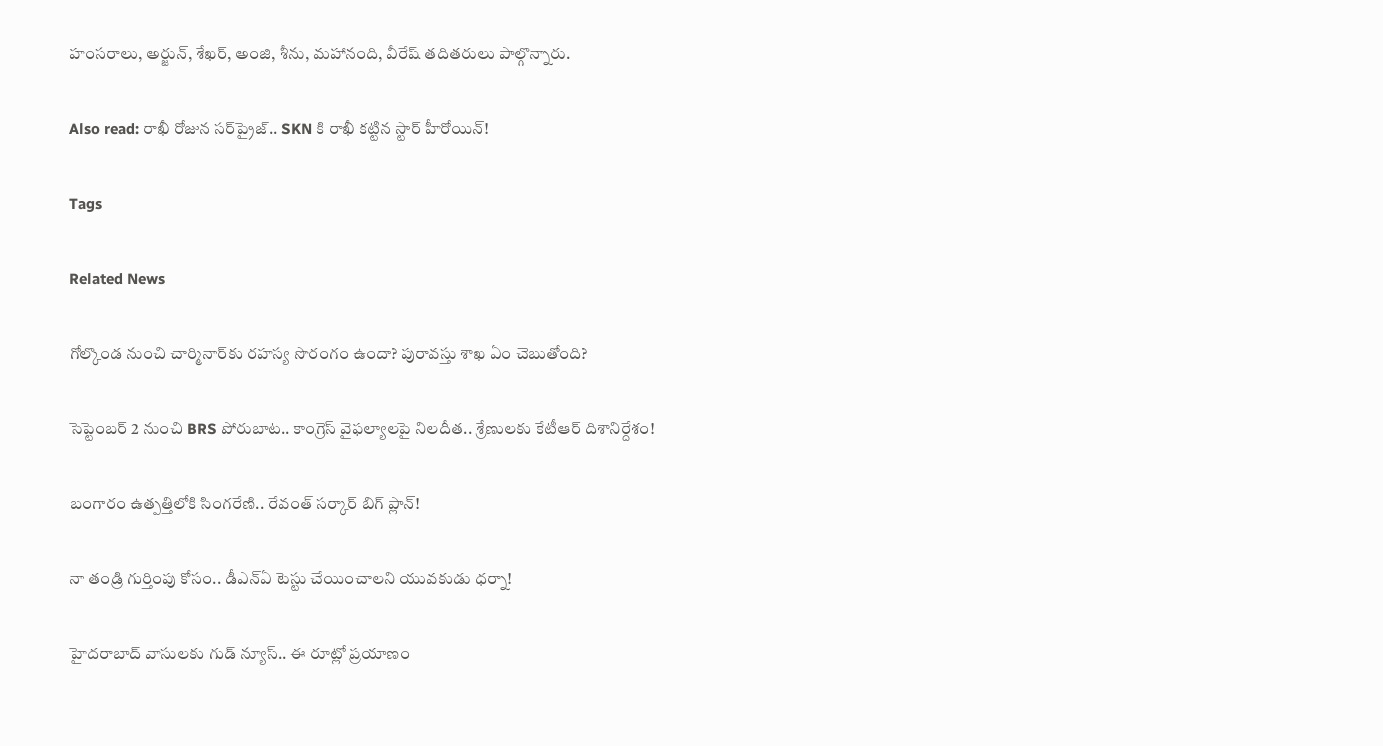హంసరాలు, అర్జున్, శేఖర్, అంజి, శీను, మహానంది, వీరేష్ తదితరులు పాల్గొన్నారు.

Also read: రాఖీ రోజున సర్‌ప్రైజ్.. SKN కి రాఖీ కట్టిన స్టార్ హీరోయిన్!

Tags

Related News

గోల్కొండ నుంచి చార్మినార్‌కు రహస్య సొరంగం ఉందా? పురావస్తు శాఖ ఏం చెబుతోంది?

సెప్టెంబర్ 2 నుంచి BRS పోరుబాట.. కాంగ్రెస్ వైఫల్యాలపై నిలదీత.. శ్రేణులకు కేటీఆర్ దిశానిర్దేశం!

బంగారం ఉత్పత్తిలోకి సింగరేణి.. రేవంత్ సర్కార్ బిగ్ ప్లాన్!

నా తండ్రి గుర్తింపు కోసం.. డీఎన్‌ఏ టెస్టు చేయించాలని యువకుడు ధర్నా!

హైదరాబాద్ వాసులకు గుడ్ న్యూస్.. ఈ రూట్లో ప్రయాణం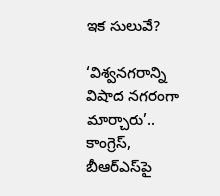ఇక సులువే?

‘విశ్వనగరాన్ని విషాద నగరంగా మార్చారు’.. కాంగ్రెస్, బీఆర్ఎస్‌పై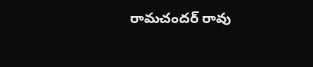రామచందర్ రావు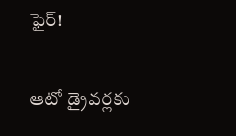ఫైర్!

ఆటో డ్రైవర్లకు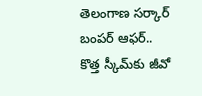తెలంగాణ సర్కార్ బంపర్ ఆఫర్.. కొత్త స్కీమ్‌కు జీవో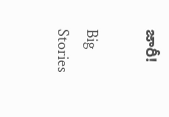జారీ!

Big Stories